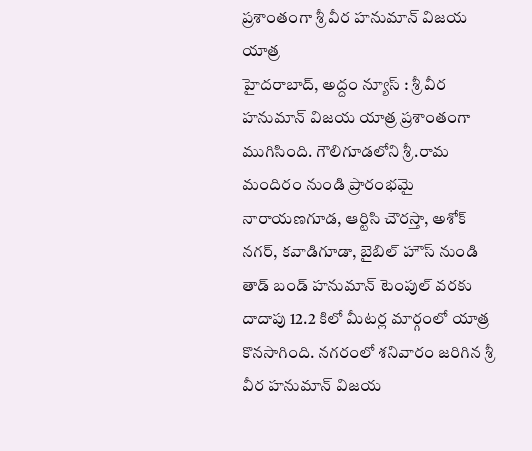ప్రశాంతంగా శ్రీ వీర హనుమాన్ విజయ యాత్ర
హైదరాబాద్, అద్దం న్యూస్ : శ్రీ వీర హనుమాన్ విజయ యాత్ర ప్రశాంతంగా ముగిసింది. గౌలిగూడలోని శ్రీ.రామ మందిరం నుండి ప్రారంభమై నారాయణగూడ, ఆర్టిసి చౌరస్తా, అశోక్ నగర్, కవాడిగూడా, బైబిల్ హౌస్ నుండి తాడ్ బండ్ హనుమాన్ టెంపుల్ వరకు దాదాపు 12.2 కిలో మీటర్ల మార్గంలో యాత్ర కొనసాగింది. నగరంలో శనివారం జరిగిన శ్రీ వీర హనుమాన్ విజయ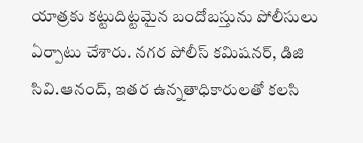యాత్రకు కట్టుదిట్టమైన బందోబస్తును పోలీసులు ఏర్పాటు చేశారు. నగర పోలీస్ కమిషనర్, డిజి సివి.ఆనంద్, ఇతర ఉన్నతాధికారులతో కలసి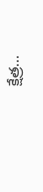క్షేత్ర...